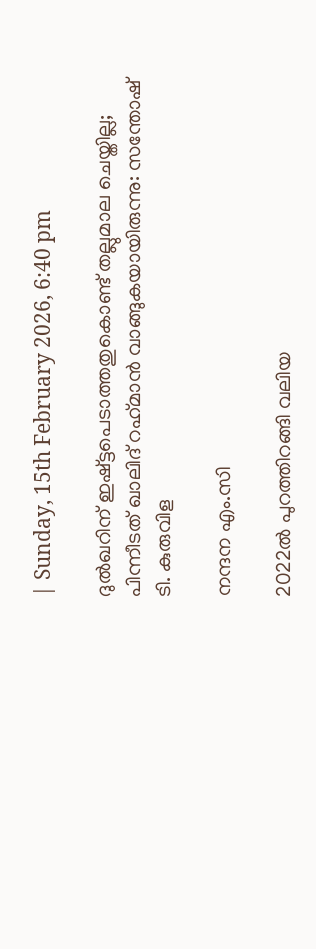| Sunday, 15th February 2026, 6:40 pm

ദുൽഖറിന് ഇഷ്ട്ടപെടാത്തതുകൊണ്ട് തല്ലുമാല ചെയ്തില്ല; പിന്നീടത് ഖാലിദ് റഹ്‌മാൻ വാങ്ങുകയായിരുന്നു: സന്തോഷ് ടി. കുരുവിള

നന്ദന എം.സി

2022ൽ പുറത്തിറങ്ങി വലിയ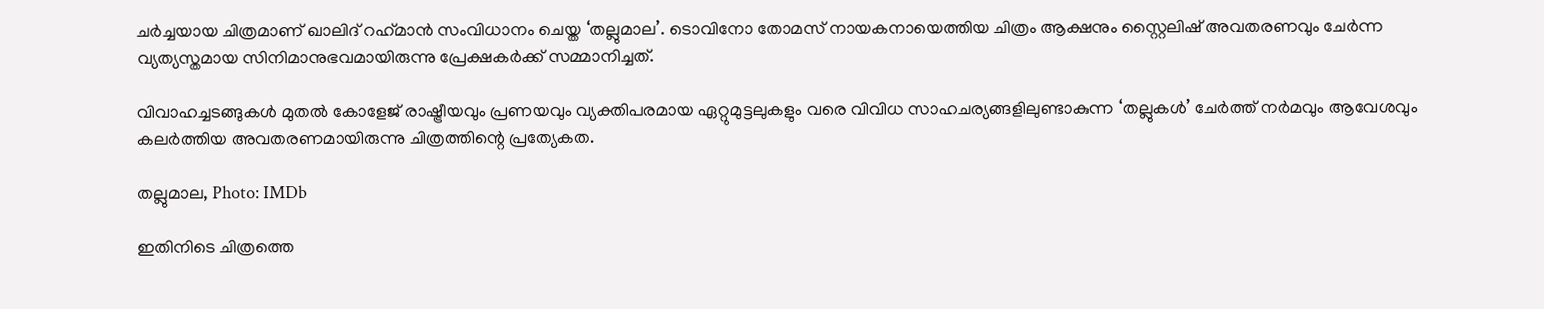ചർച്ചയായ ചിത്രമാണ് ഖാലിദ് റഹ്‌മാൻ സംവിധാനം ചെയ്ത ‘തല്ലുമാല’. ടൊവിനോ തോമസ് നായകനായെത്തിയ ചിത്രം ആക്ഷനും സ്റ്റൈലിഷ് അവതരണവും ചേർന്ന വ്യത്യസ്തമായ സിനിമാനുഭവമായിരുന്നു പ്രേക്ഷകർക്ക് സമ്മാനിച്ചത്.

വിവാഹച്ചടങ്ങുകൾ മുതൽ കോളേജ് രാഷ്ട്രീയവും പ്രണയവും വ്യക്തിപരമായ ഏറ്റുമുട്ടലുകളും വരെ വിവിധ സാഹചര്യങ്ങളിലുണ്ടാകുന്ന ‘തല്ലുകൾ’ ചേർത്ത് നർമവും ആവേശവും കലർത്തിയ അവതരണമായിരുന്നു ചിത്രത്തിന്റെ പ്രത്യേകത.

തല്ലുമാല, Photo: IMDb

ഇതിനിടെ ചിത്രത്തെ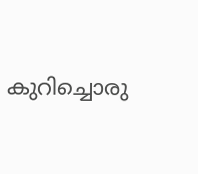കുറിച്ചൊരു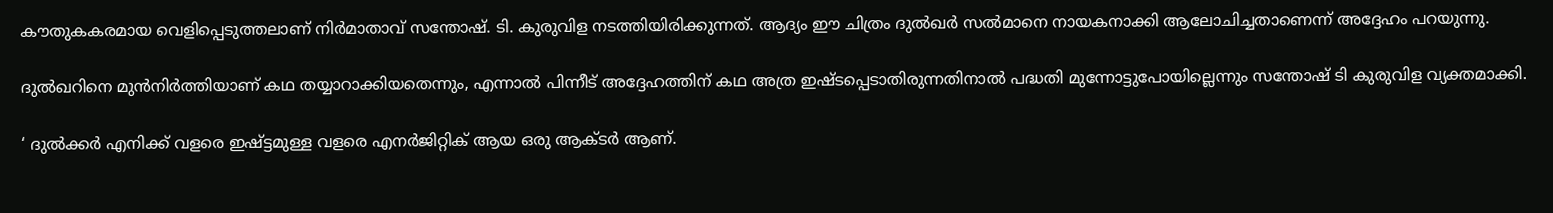കൗതുകകരമായ വെളിപ്പെടുത്തലാണ് നിർമാതാവ് സന്തോഷ്. ടി. കുരുവിള നടത്തിയിരിക്കുന്നത്. ആദ്യം ഈ ചിത്രം ദുൽഖർ സൽമാനെ നായകനാക്കി ആലോചിച്ചതാണെന്ന് അദ്ദേഹം പറയുന്നു.

ദുൽഖറിനെ മുൻനിർത്തിയാണ് കഥ തയ്യാറാക്കിയതെന്നും, എന്നാൽ പിന്നീട് അദ്ദേഹത്തിന് കഥ അത്ര ഇഷ്ടപ്പെടാതിരുന്നതിനാൽ പദ്ധതി മുന്നോട്ടുപോയില്ലെന്നും സന്തോഷ് ടി കുരുവിള വ്യക്തമാക്കി.

‘ ദുൽക്കർ എനിക്ക് വളരെ ഇഷ്ട്ടമുള്ള വളരെ എനർജിറ്റിക് ആയ ഒരു ആക്ടർ ആണ്.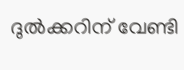ദുൽക്കറിന് വേണ്ടി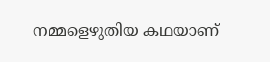നമ്മളെഴുതിയ കഥയാണ്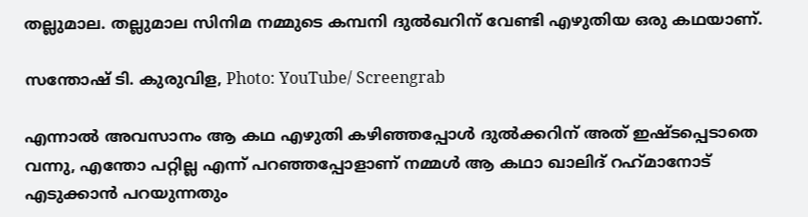തല്ലുമാല. തല്ലുമാല സിനിമ നമ്മുടെ കമ്പനി ദുൽഖറിന് വേണ്ടി എഴുതിയ ഒരു കഥയാണ്.

സന്തോഷ് ടി. കുരുവിള, Photo: YouTube/ Screengrab

എന്നാൽ അവസാനം ആ കഥ എഴുതി കഴിഞ്ഞപ്പോൾ ദുൽക്കറിന് അത് ഇഷ്ടപ്പെടാതെ വന്നു, എന്തോ പറ്റില്ല എന്ന് പറഞ്ഞപ്പോളാണ് നമ്മൾ ആ കഥാ ഖാലിദ് റഹ്‌മാനോട് എടുക്കാൻ പറയുന്നതും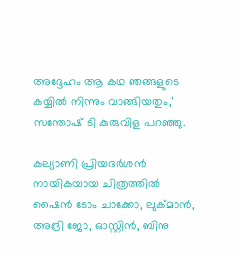അദ്ദേഹം ആ കഥ ഞങ്ങളുടെ കയ്യിൽ നിന്നും വാങ്ങിയതും,’ സന്തോഷ് ടി കുരുവിള പറഞ്ഞു.

കല്യാണി പ്രിയദർശൻ നായികയായ ചിത്രത്തിൽ ഷൈൻ ടോം ചാക്കോ, ലുക്മാൻ, അദ്രി ജോ, ഓസ്റ്റിൻ, ബിനു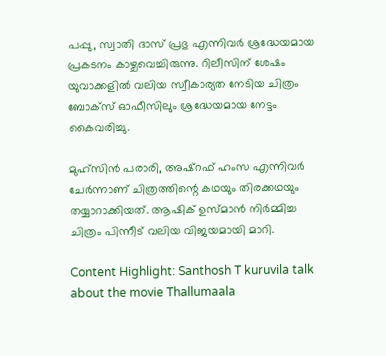പപ്പു, സ്വാതി ദാസ് പ്രഭു എന്നിവർ ശ്രദ്ധേയമായ പ്രകടനം കാഴ്ചവെച്ചിരുന്നു. റിലീസിന് ശേഷം യുവാക്കളിൽ വലിയ സ്വീകാര്യത നേടിയ ചിത്രം ബോക്സ് ഓഫീസിലും ശ്രദ്ധേയമായ നേട്ടം കൈവരിച്ചു.

മുഹ്‌സിൻ പരാരി, അഷ്റഫ് ഹംസ എന്നിവർ ചേർന്നാണ് ചിത്രത്തിന്റെ കഥയും തിരക്കഥയും തയ്യാറാക്കിയത്. ആഷിക് ഉസ്മാൻ നിർമ്മിച്ച ചിത്രം പിന്നീട് വലിയ വിജയമായി മാറി.

Content Highlight: Santhosh T kuruvila talk about the movie Thallumaala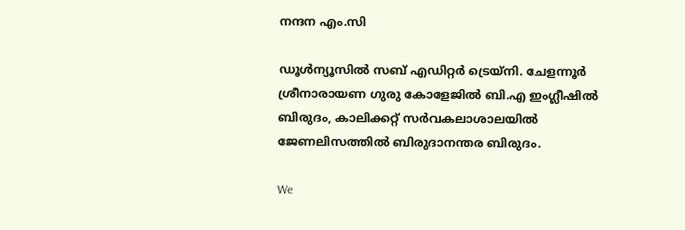നന്ദന എം.സി

ഡൂള്‍ന്യൂസില്‍ സബ് എഡിറ്റര്‍ ട്രെയ്‌നി. ചേളന്നൂര്‍ ശ്രീനാരായണ ഗുരു കോളേജില്‍ ബി.എ ഇംഗ്ലീഷില്‍ ബിരുദം, കാലിക്കറ്റ് സര്‍വകലാശാലയില്‍ ജേണലിസത്തില്‍ ബിരുദാനന്തര ബിരുദം.

We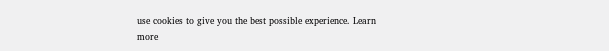use cookies to give you the best possible experience. Learn more